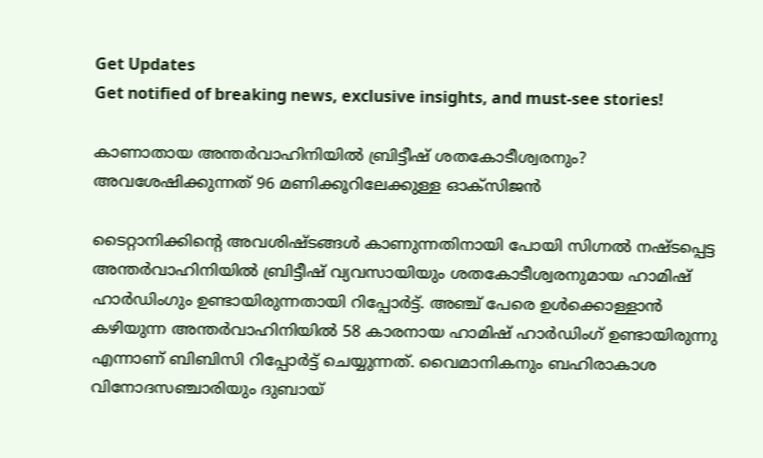Get Updates
Get notified of breaking news, exclusive insights, and must-see stories!

കാണാതായ അന്തര്‍വാഹിനിയില്‍ ബ്രിട്ടീഷ് ശതകോടീശ്വരനും? അവശേഷിക്കുന്നത് 96 മണിക്കൂറിലേക്കുള്ള ഓക്‌സിജന്‍

ടൈറ്റാനിക്കിന്റെ അവശിഷ്ടങ്ങള്‍ കാണുന്നതിനായി പോയി സിഗ്നല്‍ നഷ്ടപ്പെട്ട അന്തര്‍വാഹിനിയില്‍ ബ്രിട്ടീഷ് വ്യവസായിയും ശതകോടീശ്വരനുമായ ഹാമിഷ് ഹാര്‍ഡിംഗും ഉണ്ടായിരുന്നതായി റിപ്പോര്‍ട്ട്. അഞ്ച് പേരെ ഉള്‍ക്കൊള്ളാന്‍ കഴിയുന്ന അന്തര്‍വാഹിനിയില്‍ 58 കാരനായ ഹാമിഷ് ഹാര്‍ഡിംഗ് ഉണ്ടായിരുന്നു എന്നാണ് ബിബിസി റിപ്പോര്‍ട്ട് ചെയ്യുന്നത്. വൈമാനികനും ബഹിരാകാശ വിനോദസഞ്ചാരിയും ദുബായ്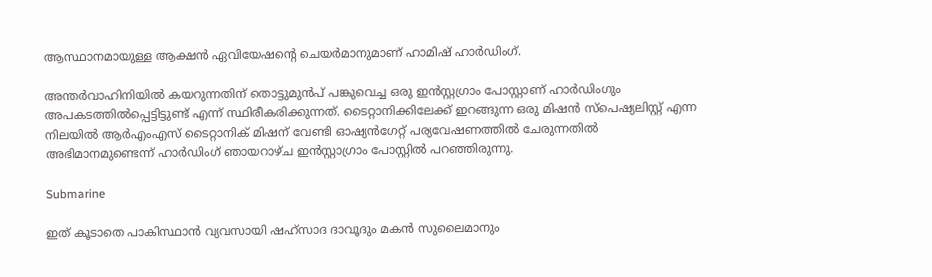ആസ്ഥാനമായുള്ള ആക്ഷന്‍ ഏവിയേഷന്റെ ചെയര്‍മാനുമാണ് ഹാമിഷ് ഹാര്‍ഡിംഗ്.

അന്തര്‍വാഹിനിയില്‍ കയറുന്നതിന് തൊട്ടുമുന്‍പ് പങ്കുവെച്ച ഒരു ഇന്‍സ്റ്റഗ്രാം പോസ്റ്റാണ് ഹാര്‍ഡിംഗും അപകടത്തില്‍പ്പെട്ടിട്ടുണ്ട് എന്ന് സ്ഥിരീകരിക്കുന്നത്. ടൈറ്റാനിക്കിലേക്ക് ഇറങ്ങുന്ന ഒരു മിഷന്‍ സ്‌പെഷ്യലിസ്റ്റ് എന്ന നിലയില്‍ ആര്‍എംഎസ് ടൈറ്റാനിക് മിഷന് വേണ്ടി ഓഷ്യന്‍ഗേറ്റ് പര്യവേഷണത്തില്‍ ചേരുന്നതില്‍ അഭിമാനമുണ്ടെന്ന് ഹാര്‍ഡിംഗ് ഞായറാഴ്ച ഇന്‍സ്റ്റാഗ്രാം പോസ്റ്റില്‍ പറഞ്ഞിരുന്നു.

Submarine

ഇത് കൂടാതെ പാകിസ്ഥാന്‍ വ്യവസായി ഷഹ്സാദ ദാവൂദും മകന്‍ സുലൈമാനും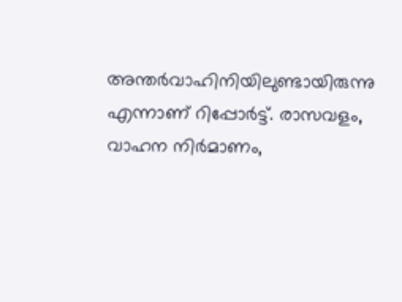അന്തര്‍വാഹിനിയിലുണ്ടായിരുന്നു എന്നാണ് റിപ്പോര്‍ട്ട്. രാസവളം, വാഹന നിര്‍മാണം,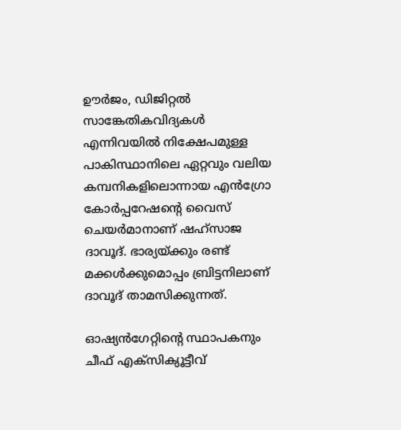ഊര്‍ജം, ഡിജിറ്റല്‍ സാങ്കേതികവിദ്യകള്‍ എന്നിവയില്‍ നിക്ഷേപമുള്ള പാകിസ്ഥാനിലെ ഏറ്റവും വലിയ കമ്പനികളിലൊന്നായ എന്‍ഗ്രോ കോര്‍പ്പറേഷന്റെ വൈസ് ചെയര്‍മാനാണ് ഷഹ്‌സാജ ദാവൂദ്. ഭാര്യയ്ക്കും രണ്ട് മക്കള്‍ക്കുമൊപ്പം ബ്രിട്ടനിലാണ് ദാവൂദ് താമസിക്കുന്നത്.

ഓഷ്യന്‍ഗേറ്റിന്റെ സ്ഥാപകനും ചീഫ് എക്സിക്യൂട്ടീവ്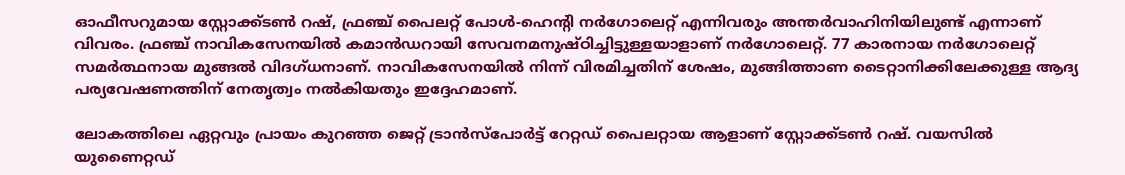ഓഫീസറുമായ സ്റ്റോക്ക്ടണ്‍ റഷ്, ഫ്രഞ്ച് പൈലറ്റ് പോള്‍-ഹെന്റി നര്‍ഗോലെറ്റ് എന്നിവരും അന്തര്‍വാഹിനിയിലുണ്ട് എന്നാണ് വിവരം. ഫ്രഞ്ച് നാവികസേനയില്‍ കമാന്‍ഡറായി സേവനമനുഷ്ഠിച്ചിട്ടുള്ളയാളാണ് നര്‍ഗോലെറ്റ്. 77 കാരനായ നര്‍ഗോലെറ്റ് സമര്‍ത്ഥനായ മുങ്ങല്‍ വിദഗ്ധനാണ്. നാവികസേനയില്‍ നിന്ന് വിരമിച്ചതിന് ശേഷം, മുങ്ങിത്താണ ടൈറ്റാനിക്കിലേക്കുള്ള ആദ്യ പര്യവേഷണത്തിന് നേതൃത്വം നല്‍കിയതും ഇദ്ദേഹമാണ്.

ലോകത്തിലെ ഏറ്റവും പ്രായം കുറഞ്ഞ ജെറ്റ് ട്രാന്‍സ്‌പോര്‍ട്ട് റേറ്റഡ് പൈലറ്റായ ആളാണ് സ്റ്റോക്ക്ടണ്‍ റഷ്. വയസില്‍ യുണൈറ്റഡ്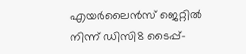എയര്‍ലൈന്‍സ് ജെറ്റില്‍ നിന്ന് ഡിസി8 ടൈപ്പ്-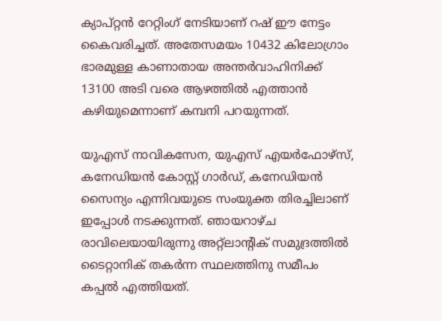ക്യാപ്റ്റന്‍ റേറ്റിംഗ് നേടിയാണ് റഷ് ഈ നേട്ടം കൈവരിച്ചത്. അതേസമയം 10432 കിലോഗ്രാം ഭാരമുള്ള കാണാതായ അന്തര്‍വാഹിനിക്ക് 13100 അടി വരെ ആഴത്തില്‍ എത്താന്‍ കഴിയുമെന്നാണ് കമ്പനി പറയുന്നത്.

യുഎസ് നാവികസേന, യുഎസ് എയര്‍ഫോഴ്സ്, കനേഡിയന്‍ കോസ്റ്റ് ഗാര്‍ഡ്, കനേഡിയന്‍ സൈന്യം എന്നിവയുടെ സംയുക്ത തിരച്ചിലാണ് ഇപ്പോള്‍ നടക്കുന്നത്. ഞായറാഴ്ച രാവിലെയായിരുന്നു അറ്റ്‌ലാന്റിക് സമുദ്രത്തില്‍ ടൈറ്റാനിക് തകര്‍ന്ന സ്ഥലത്തിനു സമീപം കപ്പല്‍ എത്തിയത്.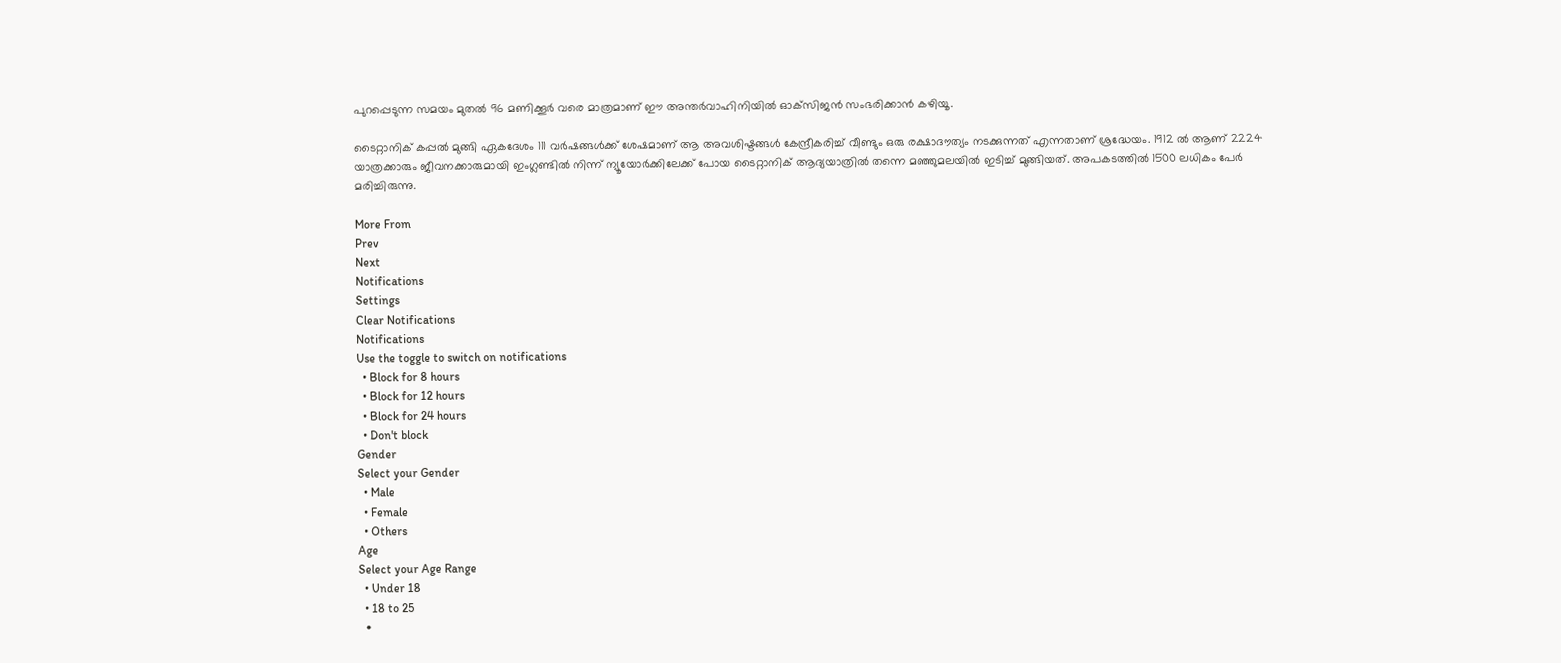പുറപ്പെടുന്ന സമയം മുതല്‍ 96 മണിക്കൂര്‍ വരെ മാത്രമാണ് ഈ അന്തര്‍വാഹിനിയില്‍ ഓക്‌സിജന്‍ സംഭരിക്കാന്‍ കഴിയൂ.

ടൈറ്റാനിക് കപ്പല്‍ മുങ്ങി ഏകദേശം 111 വര്‍ഷങ്ങള്‍ക്ക് ശേഷമാണ് ആ അവശിഷ്ടങ്ങള്‍ കേന്ദ്രീകരിച്ച് വീണ്ടും ഒരു രക്ഷാദൗത്യം നടക്കുന്നത് എന്നതാണ് ശ്രദ്ധേയം. 1912 ല്‍ ആണ് 2224 യാത്രക്കാരും ജീവനക്കാരുമായി ഇംഗ്ലണ്ടില്‍ നിന്ന് ന്യൂയോര്‍ക്കിലേക്ക് പോയ ടൈറ്റാനിക് ആദ്യയാത്രില്‍ തന്നെ മഞ്ഞുമലയില്‍ ഇടിച്ച് മുങ്ങിയത്. അപകടത്തില്‍ 1500 ലധികം പേര്‍ മരിച്ചിരുന്നു.

More From
Prev
Next
Notifications
Settings
Clear Notifications
Notifications
Use the toggle to switch on notifications
  • Block for 8 hours
  • Block for 12 hours
  • Block for 24 hours
  • Don't block
Gender
Select your Gender
  • Male
  • Female
  • Others
Age
Select your Age Range
  • Under 18
  • 18 to 25
  •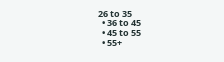26 to 35
  • 36 to 45
  • 45 to 55
  • 55+